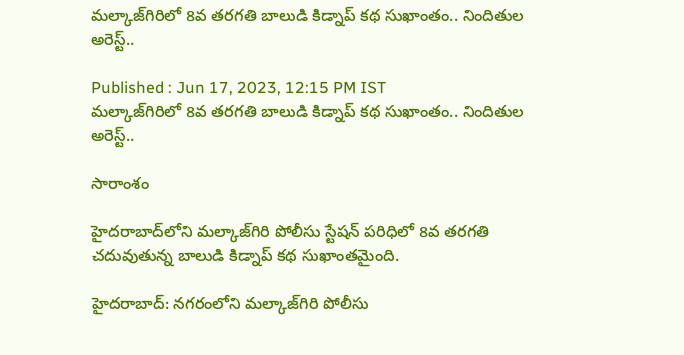మల్కాజ్‌గిరిలో 8వ తరగతి బాలుడి కిడ్నాప్ కథ సుఖాంతం.. నిందితుల అరెస్ట్..

Published : Jun 17, 2023, 12:15 PM IST
మల్కాజ్‌గిరిలో 8వ తరగతి బాలుడి కిడ్నాప్ కథ సుఖాంతం.. నిందితుల అరెస్ట్..

సారాంశం

హైదరాబాద్‌లోని మల్కాజ్‌గిరి పోలీసు స్టేషన్ పరిధిలో 8వ తరగతి చదువుతున్న బాలుడి కిడ్నాప్ కథ సుఖాంతమైంది.

హైదరాబాద్: నగరంలోని మల్కాజ్‌గిరి పోలీసు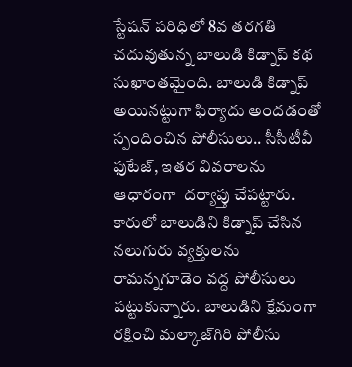స్టేషన్ పరిధిలో 8వ తరగతి చదువుతున్న బాలుడి కిడ్నాప్ కథ సుఖాంతమైంది. బాలుడి కిడ్నాప్ అయినట్టుగా ఫిర్యాదు అందడంతో స్పందించిన పోలీసులు.. సీసీటీవీ ఫుటేజ్‌, ఇతర వివరాలను ఆధారంగా  దర్యాప్తు చేపట్టారు. కారులో బాలుడిని కిడ్నాప్ చేసిన నలుగురు వ్యక్తులను రామన్నగూడెం వద్ద పోలీసులు పట్టుకున్నారు. బాలుడిని క్షేమంగా రక్షించి మల్కాజ్‌గిరి పోలీసు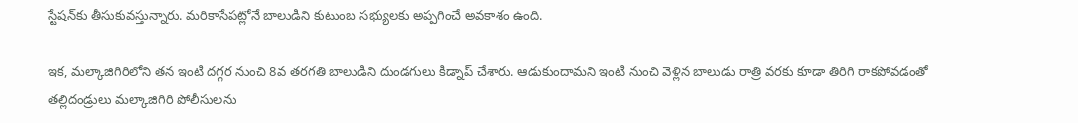స్టేషన్‌కు తీసుకువస్తున్నారు. మరికాసేపట్లోనే బాలుడిని కుటుంబ సభ్యులకు అప్పగించే అవకాశం ఉంది.

ఇక, మల్కాజిగిరిలోని తన ఇంటి దగ్గర నుంచి 8వ తరగతి బాలుడిని దుండగులు కిడ్నాప్ చేశారు. ఆడుకుందామని ఇంటి నుంచి వెళ్లిన బాలుడు రాత్రి వరకు కూడా తిరిగి రాకపోవడంతో తల్లిదండ్రులు మల్కాజిగిరి పోలీసులను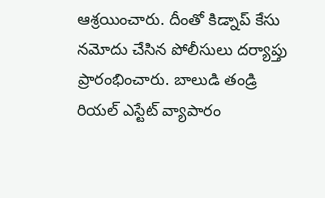ఆశ్రయించారు. దీంతో కిడ్నాప్ కేసు నమోదు చేసిన పోలీసులు దర్యాప్తు ప్రారంభించారు. బాలుడి తండ్రి రియల్ ఎస్టేట్ వ్యాపారం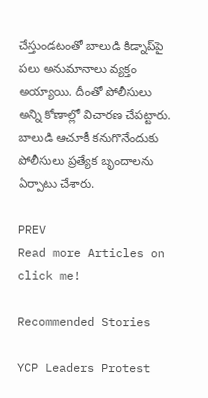చేస్తుండటంతో బాలుడి కిడ్నాప్‌పై పలు అనుమానాలు వ్యక్తం అయ్యాయి. దీంతో పోలీసులు అన్ని కోణాల్లో విచారణ చేపట్టారు. బాలుడి ఆచూకీ కనుగొనేందుకు పోలీసులు ప్రత్యేక బృందాలను ఏర్పాటు చేశారు.

PREV
Read more Articles on
click me!

Recommended Stories

YCP Leaders Protest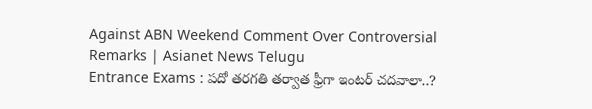Against ABN Weekend Comment Over Controversial Remarks | Asianet News Telugu
Entrance Exams : పదో తరగతి తర్వాత ఫ్రీగా ఇంటర్ చదవాలా..?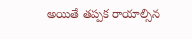అయితే తప్పక రాయాల్సిన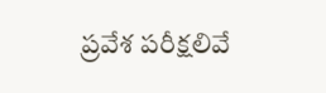ప్రవేశ పరీక్షలివే